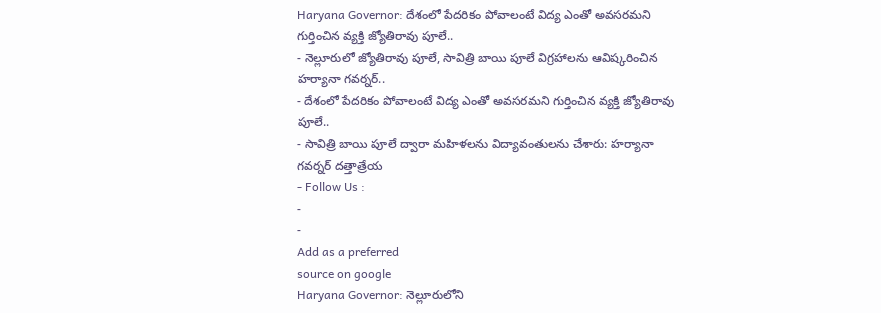Haryana Governor: దేశంలో పేదరికం పోవాలంటే విద్య ఎంతో అవసరమని గుర్తించిన వ్యక్తి జ్యోతిరావు పూలే..
- నెల్లూరులో జ్యోతిరావు పూలే, సావిత్రి బాయి పూలే విగ్రహాలను ఆవిష్కరించిన హర్యానా గవర్నర్..
- దేశంలో పేదరికం పోవాలంటే విద్య ఎంతో అవసరమని గుర్తించిన వ్యక్తి జ్యోతిరావు పూలే..
- సావిత్రి బాయి పూలే ద్వారా మహిళలను విద్యావంతులను చేశారు: హర్యానా గవర్నర్ దత్తాత్రేయ
- Follow Us :
-
-
Add as a preferred
source on google
Haryana Governor: నెల్లూరులోని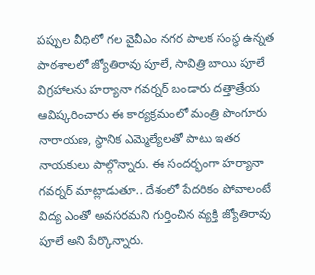పప్పుల వీధిలో గల వైవీఎం నగర పాలక సంస్థ ఉన్నత పాఠశాలలో జ్యోతిరావు పూలే, సావిత్రి బాయి పూలే విగ్రహాలను హర్యానా గవర్నర్ బండారు దత్తాత్రేయ ఆవిష్కరించారు ఈ కార్యక్రమంలో మంత్రి పొంగూరు నారాయణ, స్థానిక ఎమ్మెల్యేలతో పాటు ఇతర నాయకులు పాల్గొన్నారు. ఈ సందర్భంగా హర్యానా గవర్నర్ మాట్లాడుతూ.. దేశంలో పేదరికం పోవాలంటే విద్య ఎంతో అవసరమని గుర్తించిన వ్యక్తి జ్యోతిరావు పూలే అని పేర్కొన్నారు.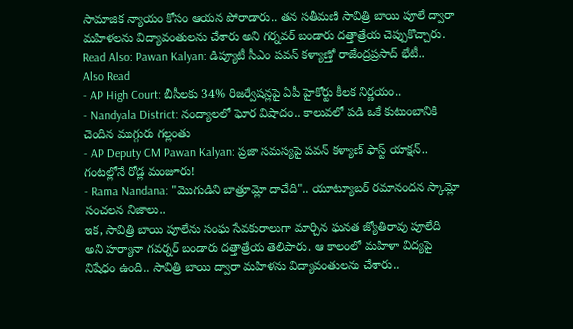సామాజిక న్యాయం కోసం ఆయన పోరాడారు.. తన సతీమణి సావిత్రి బాయి పూలే ద్వారా మహిళలను విద్యావంతులను చేశారు అని గర్నవర్ బండారు దత్తాత్రేయ చెప్పుకొచ్చారు.
Read Also: Pawan Kalyan: డిప్యూటీ సీఎం పవన్ కళ్యాణ్తో రాజేంద్రప్రసాద్ భేటీ..
Also Read
- AP High Court: బీసీలకు 34% రిజర్వేషన్లపై ఏపీ హైకోర్టు కీలక నిర్ణయం..
- Nandyala District: నంద్యాలలో ఘోర విషాదం.. కాలువలో పడి ఒకే కుటుంబానికి చెందిన ముగ్గురు గల్లంతు
- AP Deputy CM Pawan Kalyan: ప్రజా సమస్యపై పవన్ కళ్యాణ్ ఫాస్ట్ యాక్షన్.. గంటల్లోనే రోడ్ల మంజూరు!
- Rama Nandana: "మొగుడిని బాత్రూమ్లో దాచేది".. యూట్యూబర్ రమానందన స్కామ్లో సంచలన నిజాలు..
ఇక, సావిత్రి బాయి పూలేను సంఘ సేవకురాలుగా మార్చిన ఘనత జ్యోతిరావు పూలేది అని హర్యానా గవర్నర్ బండారు దత్తాత్రేయ తెలిపారు. ఆ కాలంలో మహిళా విద్యపై నిషేధం ఉంది.. సావిత్రి బాయి ద్వారా మహిళను విద్యావంతులను చేశారు..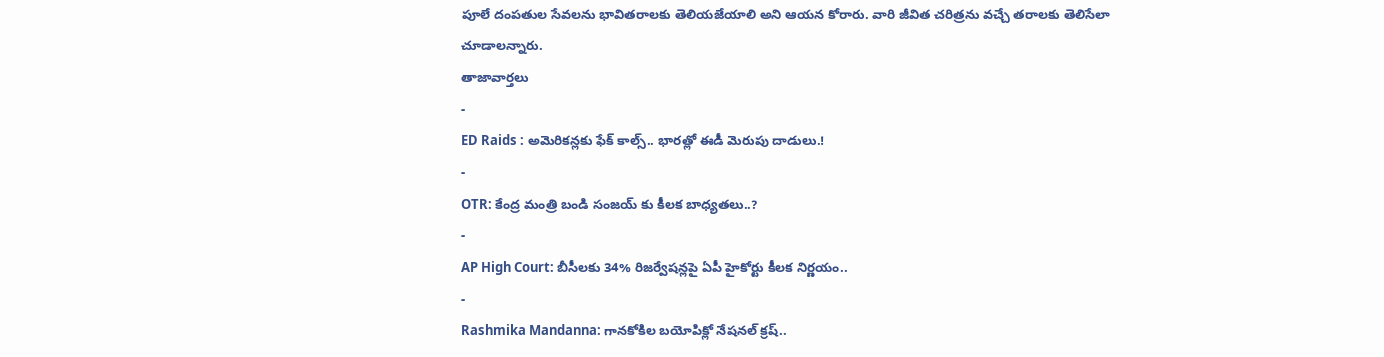పూలే దంపతుల సేవలను భావితరాలకు తెలియజేయాలి అని ఆయన కోరారు. వారి జీవిత చరిత్రను వచ్చే తరాలకు తెలిసేలా చూడాలన్నారు.
తాజావార్తలు
-
ED Raids : అమెరికన్లకు ఫేక్ కాల్స్.. భారత్లో ఈడీ మెరుపు దాడులు.!
-
OTR: కేంద్ర మంత్రి బండి సంజయ్ కు కీలక బాధ్యతలు..?
-
AP High Court: బీసీలకు 34% రిజర్వేషన్లపై ఏపీ హైకోర్టు కీలక నిర్ణయం..
-
Rashmika Mandanna: గానకోకిల బయోపిక్లో నేషనల్ క్రష్..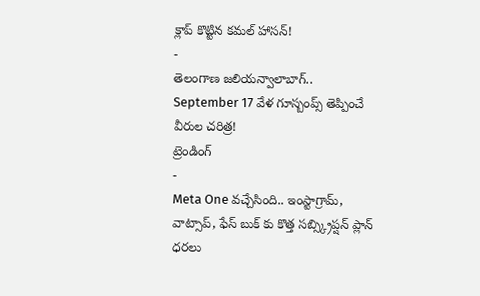క్లాప్ కొట్టిన కమల్ హాసన్!
-
తెలంగాణ జలియన్వాలాబాగ్.. September 17 వేళ గూస్బంప్స్ తెప్పించే వీరుల చరిత్ర!
ట్రెండింగ్
-
Meta One వచ్చేసింది.. ఇంస్టాగ్రామ్, వాట్సాప్, ఫేస్ బుక్ కు కొత్త సబ్స్క్రిప్షన్ ప్లాన్ ధరలు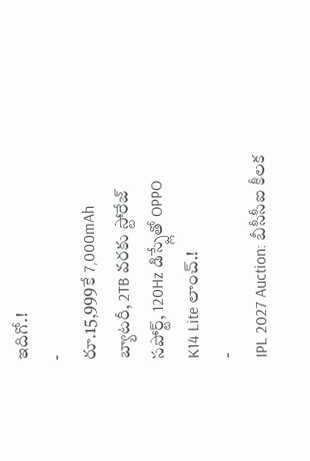ఇదిగో.!
-
రూ.15,999కే 7,000mAh బ్యాటరీ, 2TB వరకు స్టోరేజ్ సపోర్ట్, 120Hz డిస్ప్లేతో OPPO K14 Lite లాంచ్.!
-
IPL 2027 Auction: బీసీసీఐ కీలక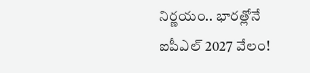నిర్ణయం.. భారత్లోనే ఐపీఎల్ 2027 వేలం!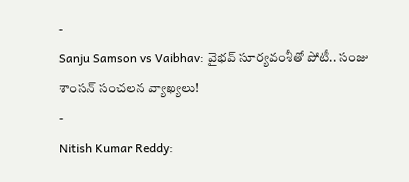-
Sanju Samson vs Vaibhav: వైభవ్ సూర్యవంశీతో పోటీ.. సంజు శాంసన్ సంచలన వ్యాఖ్యలు!
-
Nitish Kumar Reddy: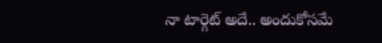నా టార్గెట్ అదే.. అందుకోసమే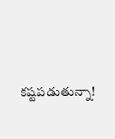కష్టపడుతున్నా!